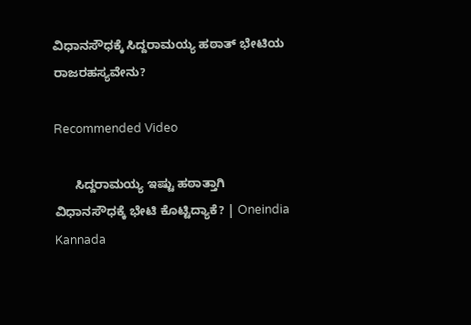ವಿಧಾನಸೌಧಕ್ಕೆ ಸಿದ್ದರಾಮಯ್ಯ ಹಠಾತ್ ಭೇಟಿಯ ರಾಜರಹಸ್ಯವೇನು?

Recommended Video

      ಸಿದ್ದರಾಮಯ್ಯ ಇಷ್ಟು ಹಠಾತ್ತಾಗಿ ವಿಧಾನಸೌಧಕ್ಕೆ ಭೇಟಿ ಕೊಟ್ಟಿದ್ಯಾಕೆ? | Oneindia Kannada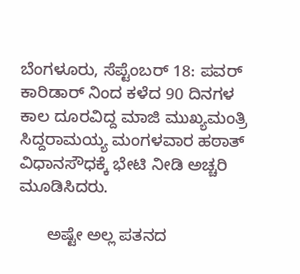ಬೆಂಗಳೂರು, ಸೆಪ್ಟೆಂಬರ್ 18: ಪವರ್ ಕಾರಿಡಾರ್ ನಿಂದ ಕಳೆದ 90 ದಿನಗಳ ಕಾಲ ದೂರವಿದ್ದ ಮಾಜಿ ಮುಖ್ಯಮಂತ್ರಿ ಸಿದ್ದರಾಮಯ್ಯ ಮಂಗಳವಾರ ಹಠಾತ್ ವಿಧಾನಸೌಧಕ್ಕೆ ಭೇಟಿ ನೀಡಿ ಅಚ್ಚರಿ ಮೂಡಿಸಿದರು.

      ಅಷ್ಟೇ ಅಲ್ಲ ಪತನದ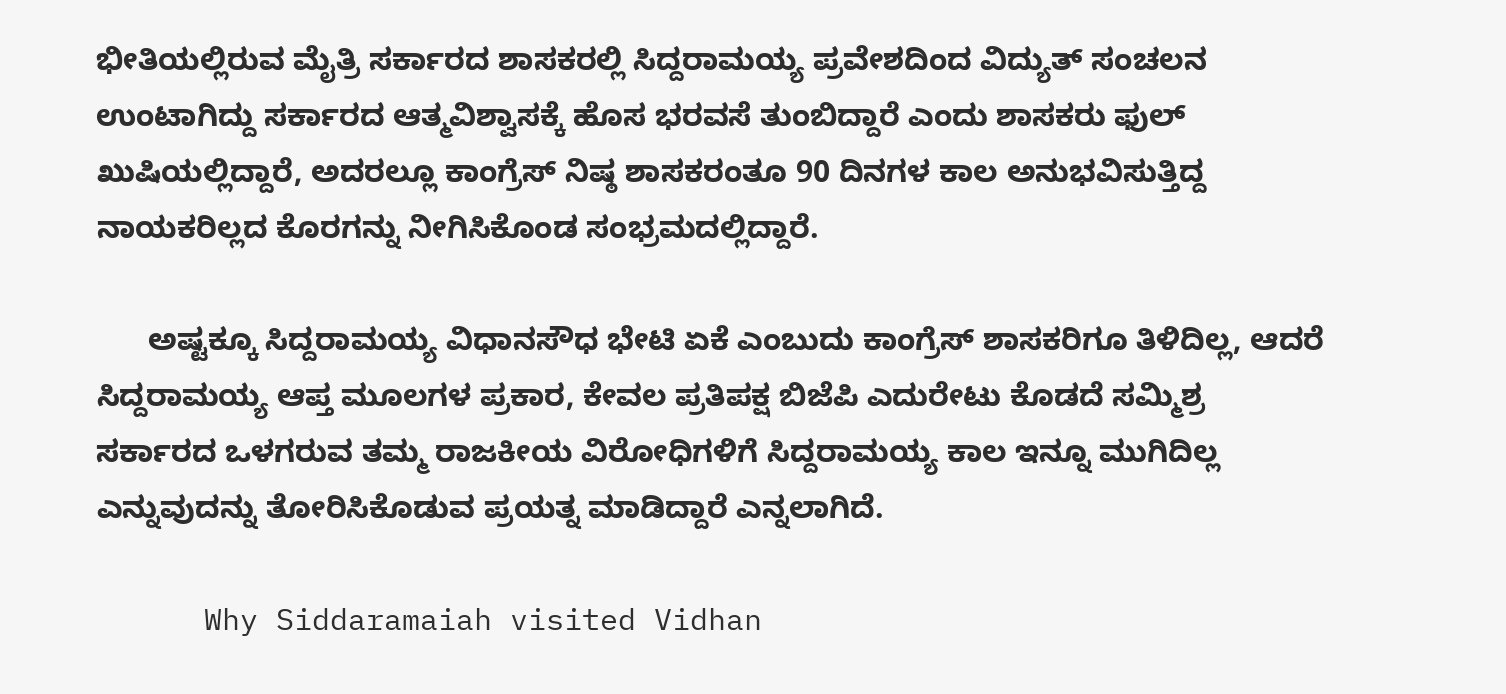ಭೀತಿಯಲ್ಲಿರುವ ಮೈತ್ರಿ ಸರ್ಕಾರದ ಶಾಸಕರಲ್ಲಿ ಸಿದ್ದರಾಮಯ್ಯ ಪ್ರವೇಶದಿಂದ ವಿದ್ಯುತ್ ಸಂಚಲನ ಉಂಟಾಗಿದ್ದು ಸರ್ಕಾರದ ಆತ್ಮವಿಶ್ವಾಸಕ್ಕೆ ಹೊಸ ಭರವಸೆ ತುಂಬಿದ್ದಾರೆ ಎಂದು ಶಾಸಕರು ಫುಲ್ ಖುಷಿಯಲ್ಲಿದ್ದಾರೆ, ಅದರಲ್ಲೂ ಕಾಂಗ್ರೆಸ್ ನಿಷ್ಠ ಶಾಸಕರಂತೂ 90 ದಿನಗಳ ಕಾಲ ಅನುಭವಿಸುತ್ತಿದ್ದ ನಾಯಕರಿಲ್ಲದ ಕೊರಗನ್ನು ನೀಗಿಸಿಕೊಂಡ ಸಂಭ್ರಮದಲ್ಲಿದ್ದಾರೆ.

      ಅಷ್ಟಕ್ಕೂ ಸಿದ್ದರಾಮಯ್ಯ ವಿಧಾನಸೌಧ ಭೇಟಿ ಏಕೆ ಎಂಬುದು ಕಾಂಗ್ರೆಸ್ ಶಾಸಕರಿಗೂ ತಿಳಿದಿಲ್ಲ, ಆದರೆ ಸಿದ್ದರಾಮಯ್ಯ ಆಪ್ತ ಮೂಲಗಳ ಪ್ರಕಾರ, ಕೇವಲ ಪ್ರತಿಪಕ್ಷ ಬಿಜೆಪಿ ಎದುರೇಟು ಕೊಡದೆ ಸಮ್ಮಿಶ್ರ ಸರ್ಕಾರದ ಒಳಗರುವ ತಮ್ಮ ರಾಜಕೀಯ ವಿರೋಧಿಗಳಿಗೆ ಸಿದ್ದರಾಮಯ್ಯ ಕಾಲ ಇನ್ನೂ ಮುಗಿದಿಲ್ಲ ಎನ್ನುವುದನ್ನು ತೋರಿಸಿಕೊಡುವ ಪ್ರಯತ್ನ ಮಾಡಿದ್ದಾರೆ ಎನ್ನಲಾಗಿದೆ.

      Why Siddaramaiah visited Vidhan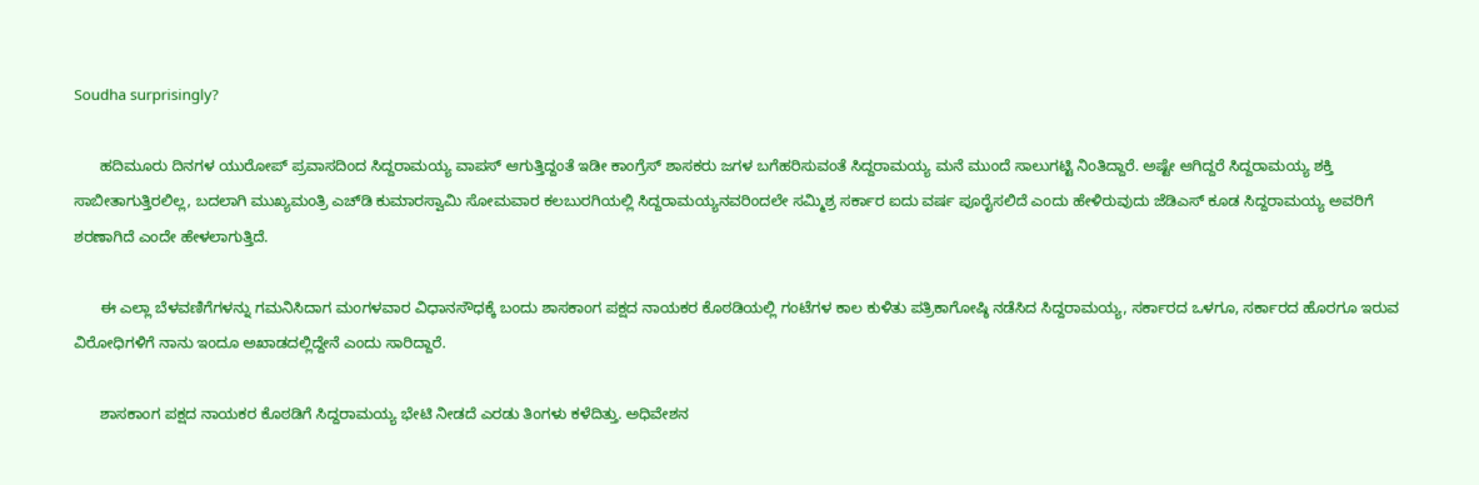Soudha surprisingly?

      ಹದಿಮೂರು ದಿನಗಳ ಯುರೋಪ್ ಪ್ರವಾಸದಿಂದ ಸಿದ್ದರಾಮಯ್ಯ ವಾಪಸ್ ಆಗುತ್ತಿದ್ದಂತೆ ಇಡೀ ಕಾಂಗ್ರೆಸ್ ಶಾಸಕರು ಜಗಳ ಬಗೆಹರಿಸುವಂತೆ ಸಿದ್ದರಾಮಯ್ಯ ಮನೆ ಮುಂದೆ ಸಾಲುಗಟ್ಟಿ ನಿಂತಿದ್ದಾರೆ. ಅಷ್ಟೇ ಆಗಿದ್ದರೆ ಸಿದ್ದರಾಮಯ್ಯ ಶಕ್ತಿ ಸಾಬೀತಾಗುತ್ತಿರಲಿಲ್ಲ, ಬದಲಾಗಿ ಮುಖ್ಯಮಂತ್ರಿ ಎಚ್‌ಡಿ ಕುಮಾರಸ್ವಾಮಿ ಸೋಮವಾರ ಕಲಬುರಗಿಯಲ್ಲಿ ಸಿದ್ದರಾಮಯ್ಯನವರಿಂದಲೇ ಸಮ್ಮಿಶ್ರ ಸರ್ಕಾರ ಐದು ವರ್ಷ ಪೂರೈಸಲಿದೆ ಎಂದು ಹೇಳಿರುವುದು ಜೆಡಿಎಸ್ ಕೂಡ ಸಿದ್ದರಾಮಯ್ಯ ಅವರಿಗೆ ಶರಣಾಗಿದೆ ಎಂದೇ ಹೇಳಲಾಗುತ್ತಿದೆ.

      ಈ ಎಲ್ಲಾ ಬೆಳವಣಿಗೆಗಳನ್ನು ಗಮನಿಸಿದಾಗ ಮಂಗಳವಾರ ವಿಧಾನಸೌಧಕ್ಕೆ ಬಂದು ಶಾಸಕಾಂಗ ಪಕ್ಷದ ನಾಯಕರ ಕೊಠಡಿಯಲ್ಲಿ ಗಂಟೆಗಳ ಕಾಲ ಕುಳಿತು ಪತ್ರಿಕಾಗೋಷ್ಠಿ ನಡೆಸಿದ ಸಿದ್ದರಾಮಯ್ಯ, ಸರ್ಕಾರದ ಒಳಗೂ, ಸರ್ಕಾರದ ಹೊರಗೂ ಇರುವ ವಿರೋಧಿಗಳಿಗೆ ನಾನು ಇಂದೂ ಅಖಾಡದಲ್ಲಿದ್ದೇನೆ ಎಂದು ಸಾರಿದ್ದಾರೆ.

      ಶಾಸಕಾಂಗ ಪಕ್ಷದ ನಾಯಕರ ಕೊಠಡಿಗೆ ಸಿದ್ದರಾಮಯ್ಯ ಭೇಟಿ ನೀಡದೆ ಎರಡು ತಿಂಗಳು ಕಳೆದಿತ್ತು. ಅಧಿವೇಶನ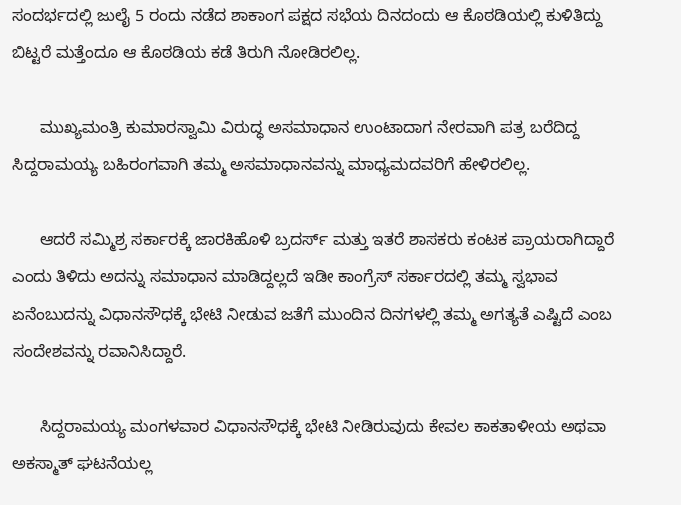ಸಂದರ್ಭದಲ್ಲಿ ಜುಲೈ 5 ರಂದು ನಡೆದ ಶಾಕಾಂಗ ಪಕ್ಷದ ಸಭೆಯ ದಿನದಂದು ಆ ಕೊಠಡಿಯಲ್ಲಿ ಕುಳಿತಿದ್ದು ಬಿಟ್ಟರೆ ಮತ್ತೆಂದೂ ಆ ಕೊಠಡಿಯ ಕಡೆ ತಿರುಗಿ ನೋಡಿರಲಿಲ್ಲ.

      ಮುಖ್ಯಮಂತ್ರಿ ಕುಮಾರಸ್ವಾಮಿ ವಿರುದ್ಧ ಅಸಮಾಧಾನ ಉಂಟಾದಾಗ ನೇರವಾಗಿ ಪತ್ರ ಬರೆದಿದ್ದ ಸಿದ್ದರಾಮಯ್ಯ ಬಹಿರಂಗವಾಗಿ ತಮ್ಮ ಅಸಮಾಧಾನವನ್ನು ಮಾಧ್ಯಮದವರಿಗೆ ಹೇಳಿರಲಿಲ್ಲ.

      ಆದರೆ ಸಮ್ಮಿಶ್ರ ಸರ್ಕಾರಕ್ಕೆ ಜಾರಕಿಹೊಳಿ ಬ್ರದರ್ಸ್ ಮತ್ತು ಇತರೆ ಶಾಸಕರು ಕಂಟಕ ಪ್ರಾಯರಾಗಿದ್ದಾರೆ ಎಂದು ತಿಳಿದು ಅದನ್ನು ಸಮಾಧಾನ ಮಾಡಿದ್ದಲ್ಲದೆ ಇಡೀ ಕಾಂಗ್ರೆಸ್ ಸರ್ಕಾರದಲ್ಲಿ ತಮ್ಮ ಸ್ವಭಾವ ಏನೆಂಬುದನ್ನು ವಿಧಾನಸೌಧಕ್ಕೆ ಭೇಟಿ ನೀಡುವ ಜತೆಗೆ ಮುಂದಿನ ದಿನಗಳಲ್ಲಿ ತಮ್ಮ ಅಗತ್ಯತೆ ಎಷ್ಟಿದೆ ಎಂಬ ಸಂದೇಶವನ್ನು ರವಾನಿಸಿದ್ದಾರೆ.

      ಸಿದ್ದರಾಮಯ್ಯ ಮಂಗಳವಾರ ವಿಧಾನಸೌಧಕ್ಕೆ ಭೇಟಿ ನೀಡಿರುವುದು ಕೇವಲ ಕಾಕತಾಳೀಯ ಅಥವಾ ಅಕಸ್ಮಾತ್ ಘಟನೆಯಲ್ಲ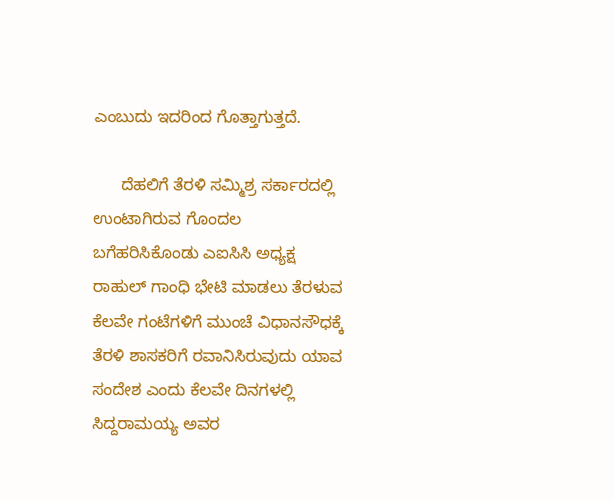ಎಂಬುದು ಇದರಿಂದ ಗೊತ್ತಾಗುತ್ತದೆ.

      ದೆಹಲಿಗೆ ತೆರಳಿ ಸಮ್ಮಿಶ್ರ ಸರ್ಕಾರದಲ್ಲಿ ಉಂಟಾಗಿರುವ ಗೊಂದಲ ಬಗೆಹರಿಸಿಕೊಂಡು ಎಐಸಿಸಿ ಅಧ್ಯಕ್ಷ ರಾಹುಲ್ ಗಾಂಧಿ ಭೇಟಿ ಮಾಡಲು ತೆರಳುವ ಕೆಲವೇ ಗಂಟೆಗಳಿಗೆ ಮುಂಚೆ ವಿಧಾನಸೌಧಕ್ಕೆ ತೆರಳಿ ಶಾಸಕರಿಗೆ ರವಾನಿಸಿರುವುದು ಯಾವ ಸಂದೇಶ ಎಂದು ಕೆಲವೇ ದಿನಗಳಲ್ಲಿ ಸಿದ್ದರಾಮಯ್ಯ ಅವರ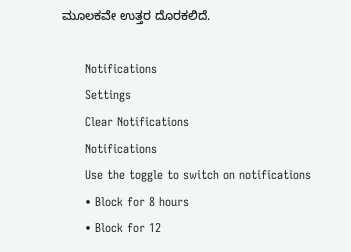ಮೂಲಕವೇ ಉತ್ತರ ದೊರಕಲಿದೆ.

      Notifications
      Settings
      Clear Notifications
      Notifications
      Use the toggle to switch on notifications
      • Block for 8 hours
      • Block for 12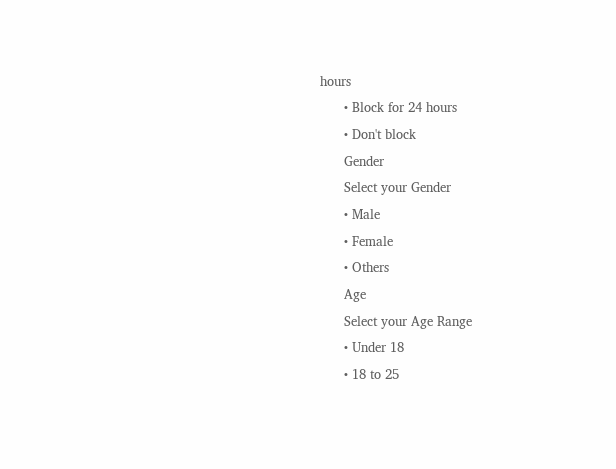hours
      • Block for 24 hours
      • Don't block
      Gender
      Select your Gender
      • Male
      • Female
      • Others
      Age
      Select your Age Range
      • Under 18
      • 18 to 25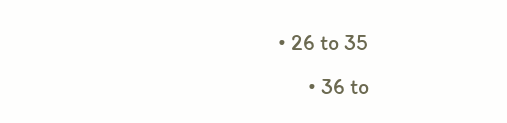• 26 to 35
      • 36 to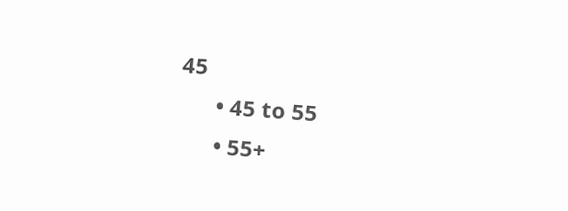45
      • 45 to 55
      • 55+